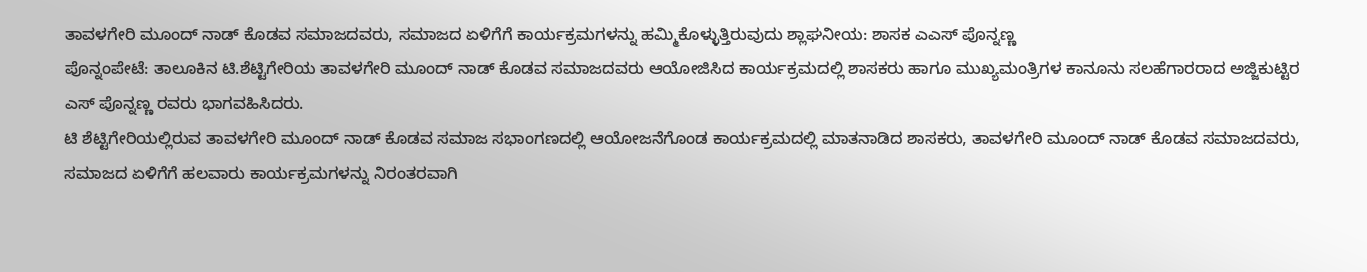ತಾವಳಗೇರಿ ಮೂಂದ್ ನಾಡ್ ಕೊಡವ ಸಮಾಜದವರು, ಸಮಾಜದ ಏಳಿಗೆಗೆ ಕಾರ್ಯಕ್ರಮಗಳನ್ನು ಹಮ್ಮಿಕೊಳ್ಳುತ್ತಿರುವುದು ಶ್ಲಾಘನೀಯ: ಶಾಸಕ ಎಎಸ್ ಪೊನ್ನಣ್ಣ
ಪೊನ್ನಂಪೇಟೆ: ತಾಲೂಕಿನ ಟಿ.ಶೆಟ್ಟಿಗೇರಿಯ ತಾವಳಗೇರಿ ಮೂಂದ್ ನಾಡ್ ಕೊಡವ ಸಮಾಜದವರು ಆಯೋಜಿಸಿದ ಕಾರ್ಯಕ್ರಮದಲ್ಲಿ ಶಾಸಕರು ಹಾಗೂ ಮುಖ್ಯಮಂತ್ರಿಗಳ ಕಾನೂನು ಸಲಹೆಗಾರರಾದ ಅಜ್ಜಿಕುಟ್ಟಿರ ಎಸ್ ಪೊನ್ನಣ್ಣ ರವರು ಭಾಗವಹಿಸಿದರು.
ಟಿ ಶೆಟ್ಟಿಗೇರಿಯಲ್ಲಿರುವ ತಾವಳಗೇರಿ ಮೂಂದ್ ನಾಡ್ ಕೊಡವ ಸಮಾಜ ಸಭಾಂಗಣದಲ್ಲಿ ಆಯೋಜನೆಗೊಂಡ ಕಾರ್ಯಕ್ರಮದಲ್ಲಿ ಮಾತನಾಡಿದ ಶಾಸಕರು, ತಾವಳಗೇರಿ ಮೂಂದ್ ನಾಡ್ ಕೊಡವ ಸಮಾಜದವರು, ಸಮಾಜದ ಏಳಿಗೆಗೆ ಹಲವಾರು ಕಾರ್ಯಕ್ರಮಗಳನ್ನು ನಿರಂತರವಾಗಿ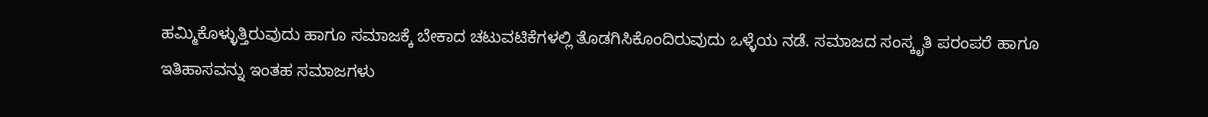ಹಮ್ಮಿಕೊಳ್ಳುತ್ತಿರುವುದು ಹಾಗೂ ಸಮಾಜಕ್ಕೆ ಬೇಕಾದ ಚಟುವಟಿಕೆಗಳಲ್ಲಿ ತೊಡಗಿಸಿಕೊಂದಿರುವುದು ಒಳ್ಳೆಯ ನಡೆ. ಸಮಾಜದ ಸಂಸ್ಕೃತಿ ಪರಂಪರೆ ಹಾಗೂ ಇತಿಹಾಸವನ್ನು ಇಂತಹ ಸಮಾಜಗಳು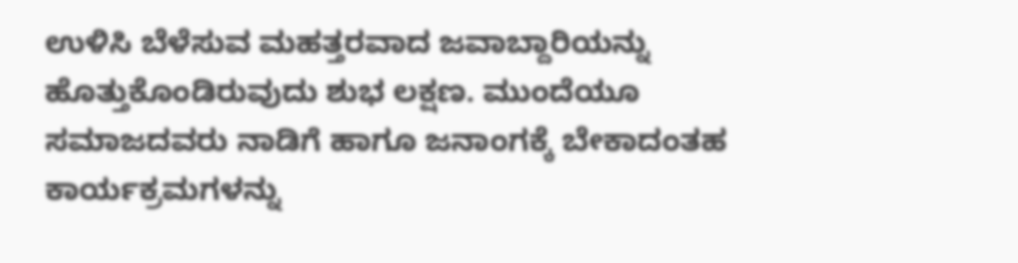ಉಳಿಸಿ ಬೆಳೆಸುವ ಮಹತ್ತರವಾದ ಜವಾಬ್ದಾರಿಯನ್ನು ಹೊತ್ತುಕೊಂಡಿರುವುದು ಶುಭ ಲಕ್ಷಣ. ಮುಂದೆಯೂ ಸಮಾಜದವರು ನಾಡಿಗೆ ಹಾಗೂ ಜನಾಂಗಕ್ಕೆ ಬೇಕಾದಂತಹ ಕಾರ್ಯಕ್ರಮಗಳನ್ನು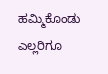ಹಮ್ಮಿಕೊಂಡು ಎಲ್ಲರಿಗೂ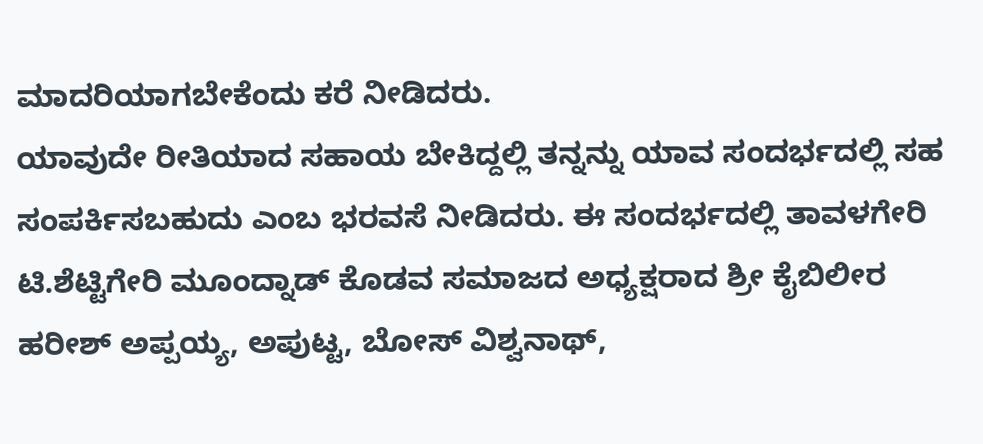ಮಾದರಿಯಾಗಬೇಕೆಂದು ಕರೆ ನೀಡಿದರು.
ಯಾವುದೇ ರೀತಿಯಾದ ಸಹಾಯ ಬೇಕಿದ್ದಲ್ಲಿ ತನ್ನನ್ನು ಯಾವ ಸಂದರ್ಭದಲ್ಲಿ ಸಹ ಸಂಪರ್ಕಿಸಬಹುದು ಎಂಬ ಭರವಸೆ ನೀಡಿದರು. ಈ ಸಂದರ್ಭದಲ್ಲಿ ತಾವಳಗೇರಿ ಟಿ.ಶೆಟ್ಟಿಗೇರಿ ಮೂಂದ್ನಾಡ್ ಕೊಡವ ಸಮಾಜದ ಅಧ್ಯಕ್ಷರಾದ ಶ್ರೀ ಕೈಬಿಲೀರ ಹರೀಶ್ ಅಪ್ಪಯ್ಯ, ಅಪುಟ್ಟ, ಬೋಸ್ ವಿಶ್ವನಾಥ್,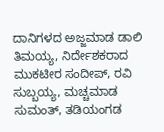ದಾನಿಗಳದ ಅಜ್ಜಮಾಡ ಡಾಲಿ ತಿಮಯ್ಯ, ನಿರ್ದೇಶಕರಾದ ಮುಕಟೀರ ಸಂದೀಪ್, ರವಿ ಸುಬ್ಬಯ್ಯ, ಮಚ್ಚಮಾಡ ಸುಮಂತ್, ತಡಿಯಂಗಡ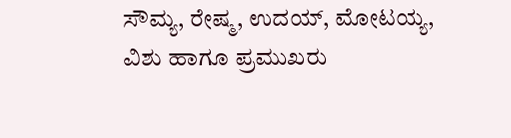ಸೌಮ್ಯ, ರೇಷ್ಮ, ಉದಯ್, ಮೋಟಯ್ಯ, ವಿಶು ಹಾಗೂ ಪ್ರಮುಖರು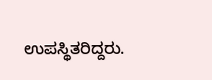ಉಪಸ್ಥಿತರಿದ್ದರು.